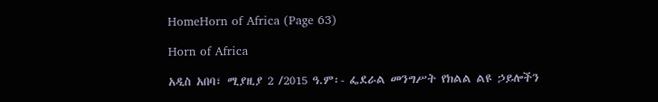HomeHorn of Africa (Page 63)

Horn of Africa

አዲስ አበባ፣ ሚያዚያ 2 /2015 ዓ.ም፡- ፌደራል መንግሥት የክልል ልዩ ኃይሎችን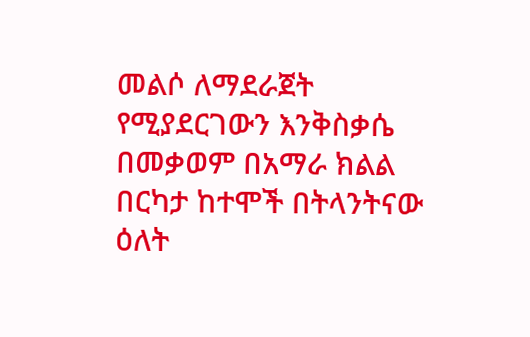መልሶ ለማደራጀት የሚያደርገውን እንቅስቃሴ በመቃወም በአማራ ክልል በርካታ ከተሞች በትላንትናው ዕለት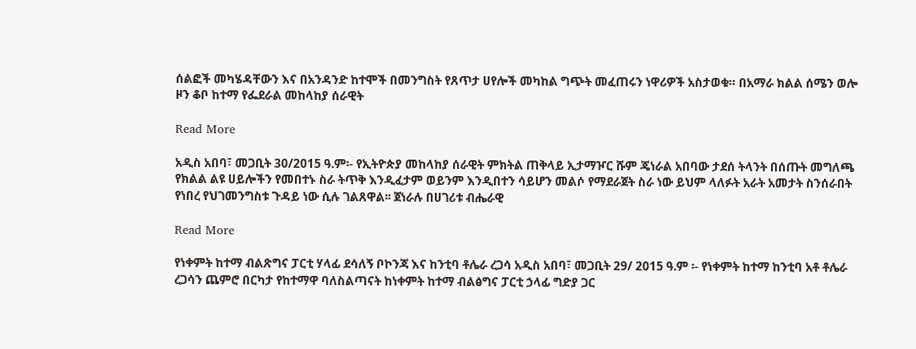ሰልፎች መካሄዳቸውን እና በአንዳንድ ከተሞች በመንግስት የጸጥታ ሀየሎች መካከል ግጭት መፈጠሩን ነዋሪዎች አስታወቁ። በአማራ ክልል ሰሜን ወሎ ዞን ቆቦ ከተማ የፌደራል መከላከያ ሰራዊት

Read More

አዲስ አበባ፣ መጋቢት 30/2015 ዓ.ም፡- የኢትዮጵያ መከላከያ ሰራዊት ምክትል ጠቅላይ ኢታማዦር ሹም ጄነራል አበባው ታደሰ ትላንት በሰጡት መግለጫ የክልል ልዩ ሀይሎችን የመበተኑ ስራ ትጥቅ እንዲፈታም ወይንም እንዲበተን ሳይሆን መልሶ የማደራጀት ስራ ነው ይህም ላለፉት አራት አመታት ስንሰራበት የነበረ የህገመንግስቱ ጉዳይ ነው ሲሉ ገልጸዋል፡፡ ጀነራሉ በሀገሪቱ ብሔራዊ

Read More

የነቀምት ከተማ ብልጽግና ፓርቲ ሃላፊ ደሳለኝ ቦኮንጃ እና ከንቲባ ቶሌራ ረጋሳ አዲስ አበባ፣ መጋቢት 29/ 2015 ዓ.ም ፡- የነቀምት ከተማ ከንቲባ አቶ ቶሌራ ረጋሳን ጨምሮ በርካታ የከተማዋ ባለስልጣናት ከነቀምት ከተማ ብልፅግና ፓርቲ ኃላፊ ግድያ ጋር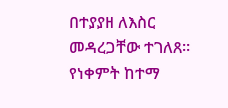በተያያዘ ለእስር መዳረጋቸው ተገለጸ። የነቀምት ከተማ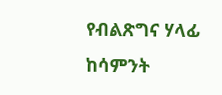የብልጽግና ሃላፊ ከሳምንት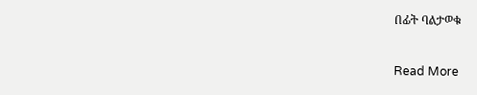በፊት ባልታወቁ

Read More